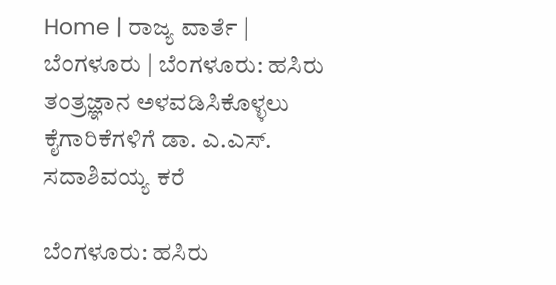Home | ರಾಜ್ಯ ವಾರ್ತೆ | ಬೆಂಗಳೂರು | ಬೆಂಗಳೂರು: ಹಸಿರು ತಂತ್ರಜ್ಞಾನ ಅಳವಡಿಸಿಕೊಳ್ಳಲು ಕೈಗಾರಿಕೆಗಳಿಗೆ ಡಾ. ಎ.ಎಸ್. ಸದಾಶಿವಯ್ಯ ಕರೆ

ಬೆಂಗಳೂರು: ಹಸಿರು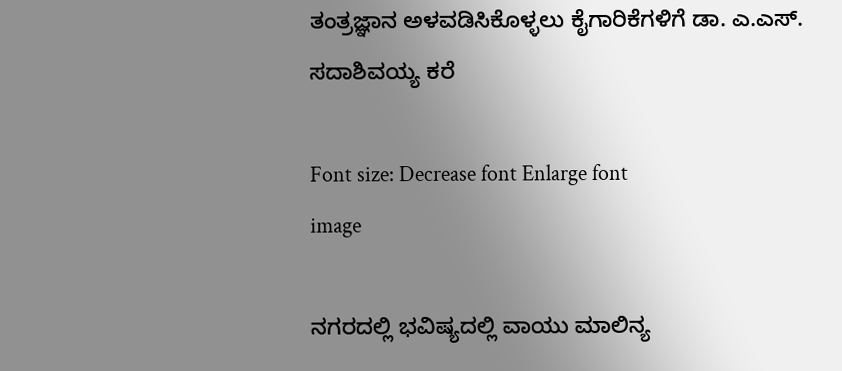ತಂತ್ರಜ್ಞಾನ ಅಳವಡಿಸಿಕೊಳ್ಳಲು ಕೈಗಾರಿಕೆಗಳಿಗೆ ಡಾ. ಎ.ಎಸ್. ಸದಾಶಿವಯ್ಯ ಕರೆ

Font size: Decrease font Enlarge font
image

ನಗರದಲ್ಲಿ ಭವಿಷ್ಯದಲ್ಲಿ ವಾಯು ಮಾಲಿನ್ಯ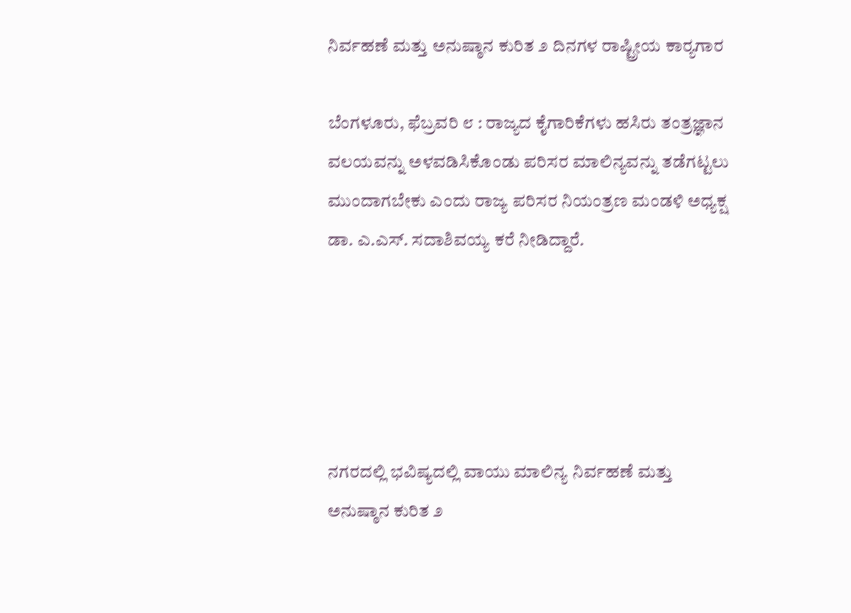ನಿರ್ವಹಣೆ ಮತ್ತು ಅನುಷ್ಠಾನ ಕುರಿತ ೨ ದಿನಗಳ ರಾಷ್ಟ್ರೀಯ ಕಾರ್‍ಯಗಾರ

ಬೆಂಗಳೂರು, ಫೆಬ್ರವರಿ ೮ : ರಾಜ್ಯದ ಕೈಗಾರಿಕೆಗಳು ಹಸಿರು ತಂತ್ರಜ್ಞಾನ ವಲಯವನ್ನು ಅಳವಡಿಸಿಕೊಂಡು ಪರಿಸರ ಮಾಲಿನ್ಯವನ್ನು ತಡೆಗಟ್ಟಲು ಮುಂದಾಗಬೇಕು ಎಂದು ರಾಜ್ಯ ಪರಿಸರ ನಿಯಂತ್ರಣ ಮಂಡಳಿ ಅಧ್ಯಕ್ಷ ಡಾ. ಎ.ಎಸ್. ಸದಾಶಿವಯ್ಯ ಕರೆ ನೀಡಿದ್ದಾರೆ.





ನಗರದಲ್ಲಿ ಭವಿಷ್ಯದಲ್ಲಿ ವಾಯು ಮಾಲಿನ್ಯ ನಿರ್ವಹಣೆ ಮತ್ತು ಅನುಷ್ಠಾನ ಕುರಿತ ೨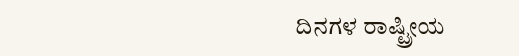ದಿನಗಳ ರಾಷ್ಟ್ರೀಯ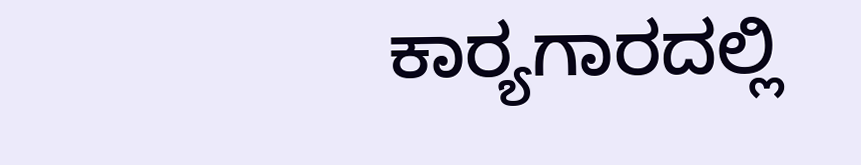ಕಾರ್‍ಯಗಾರದಲ್ಲಿ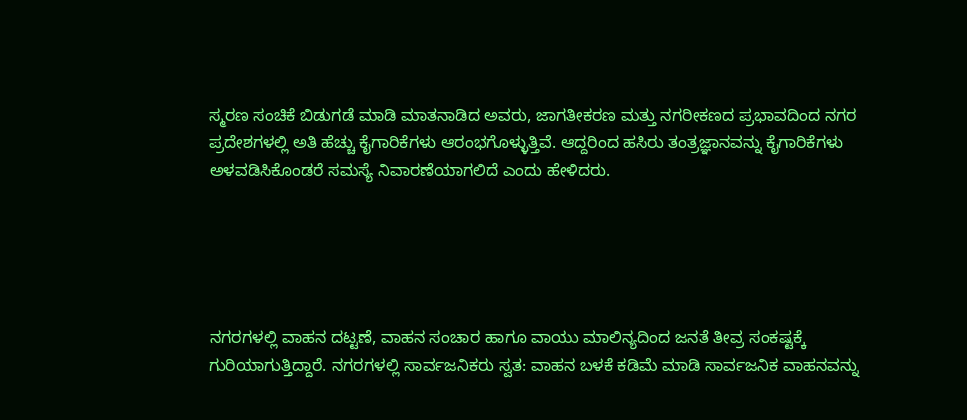ಸ್ಮರಣ ಸಂಚಿಕೆ ಬಿಡುಗಡೆ ಮಾಡಿ ಮಾತನಾಡಿದ ಅವರು, ಜಾಗತೀಕರಣ ಮತ್ತು ನಗರೀಕಣದ ಪ್ರಭಾವದಿಂದ ನಗರ ಪ್ರದೇಶಗಳಲ್ಲಿ ಅತಿ ಹೆಚ್ಚು ಕೈಗಾರಿಕೆಗಳು ಆರಂಭಗೊಳ್ಳುತ್ತಿವೆ. ಆದ್ದರಿಂದ ಹಸಿರು ತಂತ್ರಜ್ಞಾನವನ್ನು ಕೈಗಾರಿಕೆಗಳು ಅಳವಡಿಸಿಕೊಂಡರೆ ಸಮಸ್ಯೆ ನಿವಾರಣೆಯಾಗಲಿದೆ ಎಂದು ಹೇಳಿದರು.





ನಗರಗಳಲ್ಲಿ ವಾಹನ ದಟ್ಟಣೆ, ವಾಹನ ಸಂಚಾರ ಹಾಗೂ ವಾಯು ಮಾಲಿನ್ಯದಿಂದ ಜನತೆ ತೀವ್ರ ಸಂಕಷ್ಟಕ್ಕೆ ಗುರಿಯಾಗುತ್ತಿದ್ದಾರೆ. ನಗರಗಳಲ್ಲಿ ಸಾರ್ವಜನಿಕರು ಸ್ವತ: ವಾಹನ ಬಳಕೆ ಕಡಿಮೆ ಮಾಡಿ ಸಾರ್ವಜನಿಕ ವಾಹನವನ್ನು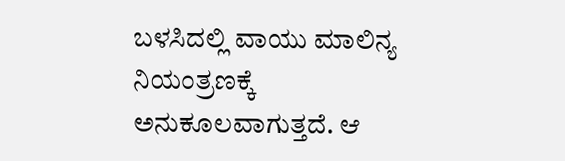ಬಳಸಿದಲ್ಲಿ ವಾಯು ಮಾಲಿನ್ಯ ನಿಯಂತ್ರಣಕ್ಕೆ ಅನುಕೂಲವಾಗುತ್ತದೆ. ಆ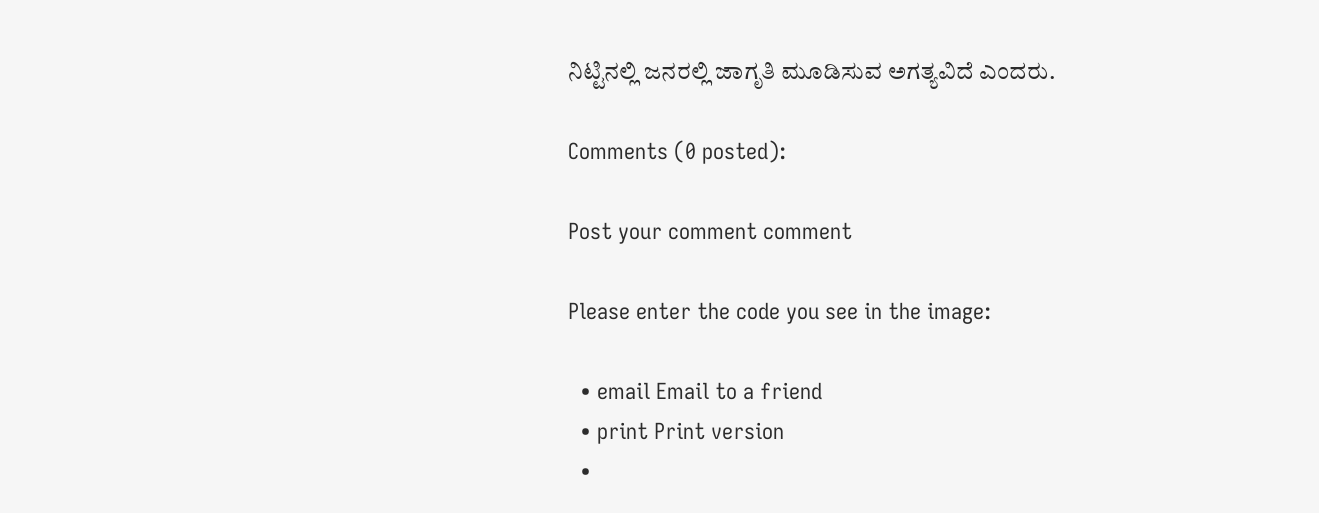ನಿಟ್ಟಿನಲ್ಲಿ ಜನರಲ್ಲಿ ಜಾಗೃತಿ ಮೂಡಿಸುವ ಅಗತ್ಯವಿದೆ ಎಂದರು.

Comments (0 posted):

Post your comment comment

Please enter the code you see in the image:

  • email Email to a friend
  • print Print version
  •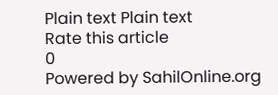Plain text Plain text
Rate this article
0
Powered by SahilOnline.org